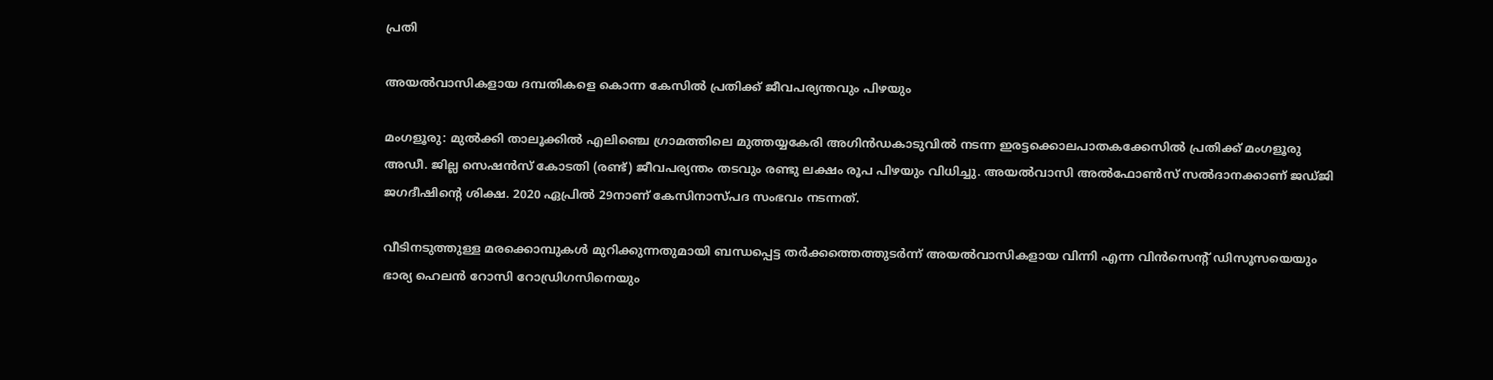പ്രതി

അയൽവാസികളായ ദമ്പതികളെ കൊന്ന കേസിൽ പ്രതിക്ക് ജീവപര്യന്തവും പിഴയും

മംഗളൂരു: മുൽക്കി താലൂക്കിൽ എലിഞ്ചെ ഗ്രാമത്തിലെ മുത്തയ്യകേരി അഗിൻഡകാടുവിൽ നടന്ന ഇരട്ടക്കൊലപാതകക്കേസിൽ പ്രതിക്ക് മംഗളൂരു അഡീ. ജില്ല സെഷൻസ് കോടതി (രണ്ട്) ജീവപര്യന്തം തടവും രണ്ടു ലക്ഷം രൂപ പിഴയും വിധിച്ചു. അയൽവാസി അൽഫോൺസ് സൽദാനക്കാണ് ജഡ്ജി ജഗദീഷിന്റെ ശിക്ഷ. 2020 ഏപ്രിൽ 29നാണ് കേസിനാസ്പദ സംഭവം നടന്നത്.

വീടിനടുത്തുള്ള മരക്കൊമ്പുകൾ മുറിക്കുന്നതുമായി ബന്ധപ്പെട്ട തർക്കത്തെത്തുടർന്ന് അയൽവാസികളായ വിന്നി എന്ന വിൻസെന്റ് ഡിസൂസയെയും ഭാര്യ ഹെലൻ റോസി റോഡ്രിഗസിനെയും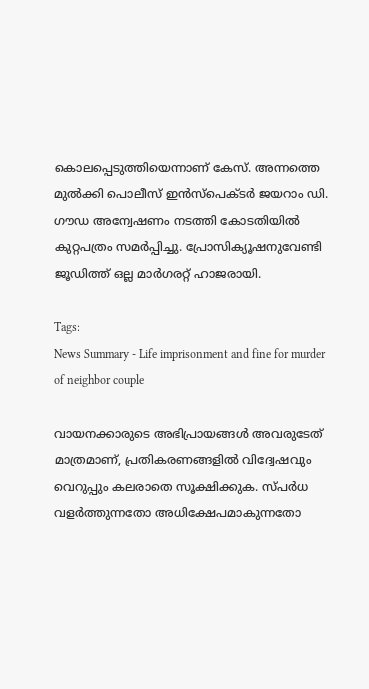കൊലപ്പെടുത്തിയെന്നാണ് കേസ്. അന്നത്തെ മുൽക്കി പൊലീസ് ഇൻസ്പെക്ടർ ജയറാം ഡി. ഗൗഡ അന്വേഷണം നടത്തി കോടതിയിൽ കുറ്റപത്രം സമർപ്പിച്ചു. പ്രോസിക്യൂഷനുവേണ്ടി ജൂഡിത്ത് ഒല്ല മാർഗരറ്റ് ഹാജരായി.

Tags:
News Summary - Life imprisonment and fine for murder of neighbor couple

വായനക്കാരുടെ അഭിപ്രായങ്ങള്‍ അവരുടേത് മാത്രമാണ്, പ്രതികരണങ്ങളിൽ വിദ്വേഷവും വെറുപ്പും കലരാതെ സൂക്ഷിക്കുക. സ്പർധ വളർത്തുന്നതോ അധിക്ഷേപമാകുന്നതോ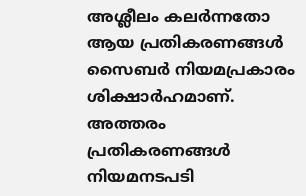അശ്ലീലം കലർന്നതോ ആയ പ്രതികരണങ്ങൾ സൈബർ നിയമപ്രകാരം ശിക്ഷാർഹമാണ്. അത്തരം പ്രതികരണങ്ങൾ നിയമനടപടി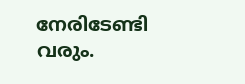നേരിടേണ്ടി വരും.